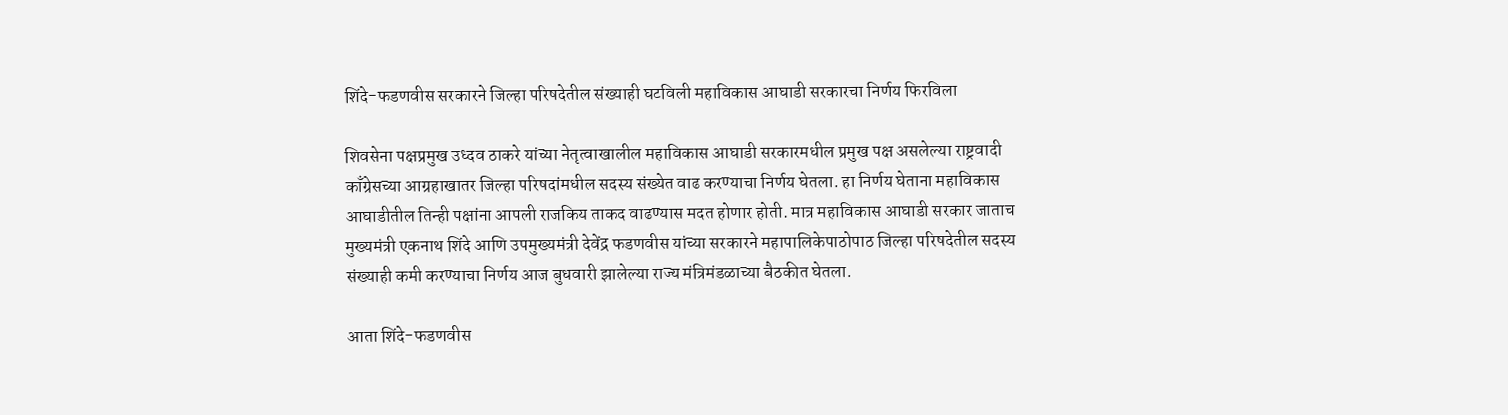शिंदे-फडणवीस सरकारने जिल्हा परिषदेतील संख्याही घटविली महाविकास आघाडी सरकारचा निर्णय फिरविला

शिवसेना पक्षप्रमुख उध्दव ठाकरे यांच्या नेतृत्वाखालील महाविकास आघाडी सरकारमधील प्रमुख पक्ष असलेल्या राष्ट्रवादी काँग्रेसच्या आग्रहाखातर जिल्हा परिषदांमधील सदस्य संख्येत वाढ करण्याचा निर्णय घेतला. हा निर्णय घेताना महाविकास आघाडीतील तिन्ही पक्षांना आपली राजकिय ताकद वाढण्यास मदत होणार होती. मात्र महाविकास आघाडी सरकार जाताच मुख्यमंत्री एकनाथ शिंदे आणि उपमुख्यमंत्री देवेंद्र फडणवीस यांच्या सरकारने महापालिकेपाठोपाठ जिल्हा परिषदेतील सदस्य संख्याही कमी करण्याचा निर्णय आज बुधवारी झालेल्या राज्य मंत्रिमंडळाच्या बैठकीत घेतला.

आता शिंदे-फडणवीस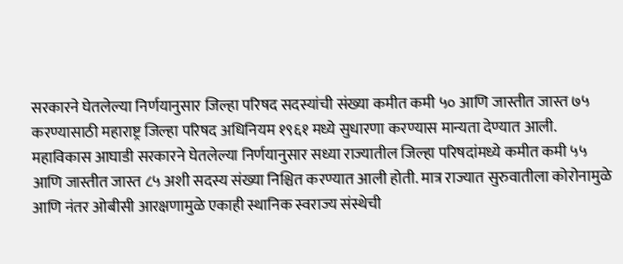सरकारने घेतलेल्या निर्णयानुसार जिल्हा परिषद सदस्यांची संख्या कमीत कमी ५० आणि जास्तीत जास्त ७५ करण्यासाठी महाराष्ट्र जिल्हा परिषद अधिनियम १९६१ मध्ये सुधारणा करण्यास मान्यता देण्यात आली.
महाविकास आघाडी सरकारने घेतलेल्या निर्णयानुसार सध्या राज्यातील जिल्हा परिषदांमध्ये कमीत कमी ५५ आणि जास्तीत जास्त ८५ अशी सदस्य संख्या निश्चित करण्यात आली होती. मात्र राज्यात सुरुवातीला कोरोनामुळे आणि नंतर ओबीसी आरक्षणामुळे एकाही स्थानिक स्वराज्य संस्थेची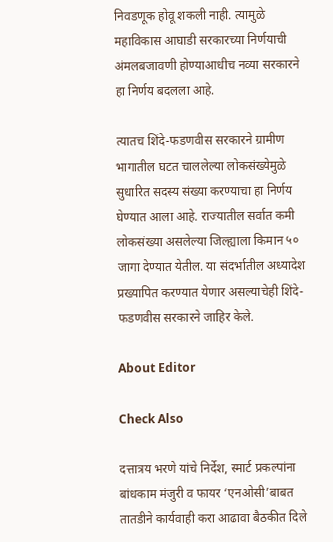निवडणूक होवू शकली नाही. त्यामुळे महाविकास आघाडी सरकारच्या निर्णयाची अंमलबजावणी होण्याआधीच नव्या सरकारने हा निर्णय बदलला आहे.

त्यातच शिंदे-फडणवीस सरकारने ग्रामीण भागातील घटत चाललेल्या लोकसंख्येमुळे सुधारित सदस्य संख्या करण्याचा हा निर्णय घेण्यात आला आहे. राज्यातील सर्वात कमी लोकसंख्या असलेल्या जिल्ह्याला किमान ५० जागा देण्यात येतील. या संदर्भातील अध्यादेश प्रख्यापित करण्यात येणार असल्याचेही शिंदे-फडणवीस सरकारने जाहिर केले.

About Editor

Check Also

दत्तात्रय भरणे यांचे निर्देश, स्मार्ट प्रकल्पांना बांधकाम मंजुरी व फायर ‘एनओसी’बाबत तातडीने कार्यवाही करा आढावा बैठकीत दिले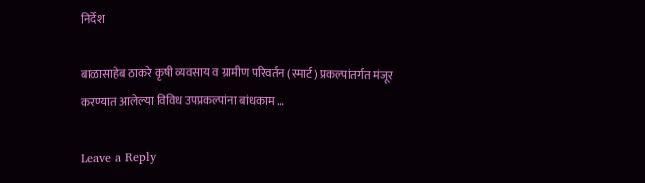निर्देश

बाळासाहेब ठाकरे कृषी व्यवसाय व ग्रामीण परिवर्तन (स्मार्ट) प्रकल्पांतर्गत मंजूर करण्यात आलेल्या विविध उपप्रकल्पांना बांधकाम …

Leave a Reply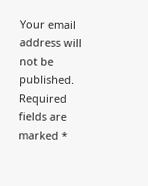Your email address will not be published. Required fields are marked *